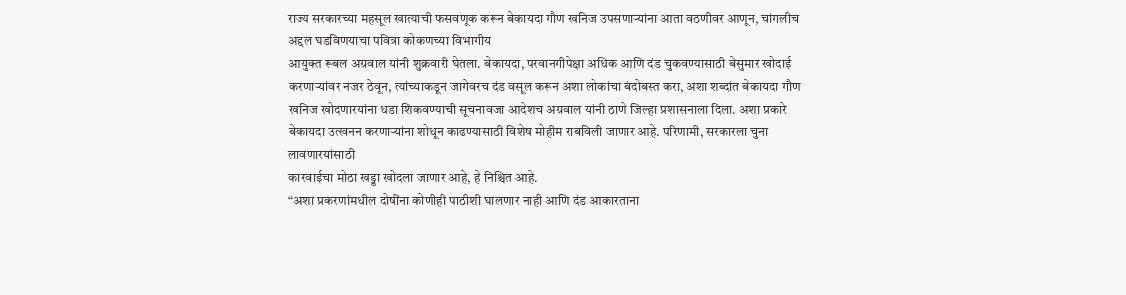राज्य सरकारच्या महसूल खात्याची फसवणूक करून बेकायदा गौण खनिज उपसणाऱ्यांना आता वठणीवर आणून, चांगलीच अद्दल घडविणयाचा पवित्रा कोकणच्या विभागीय
आयुक्त रूबल अग्रवाल यांनी शुक्रवारी घेतला. बेकायदा, परवानगीपेक्षा अधिक आणि दंड चुकवण्यासाठी बेसुमार खोदाई करणाऱ्यांवर नजर ठेवून, त्यांच्याकडून जागेवरच दंड वसूल करून अशा लोकांचा बंदोबस्त करा, अशा शब्दांत बेकायदा गौण खनिज खोदणारयांना धडा शिकवण्याची सूचनावजा आदेशच अग्रवाल यांनी ठाणे जिल्हा प्रशासनाला दिला. अशा प्रकारे बेकायदा उत्खनन करणाऱ्यांना शोधून काढण्यासाठी विशेष मोहीम राबविली जाणार आहे. परिणामी, सरकारला चुना लावणारयांसाठी
कारवाईचा मोठा खड्डा खोदला जाणार आहे, हे निश्चित आहे.
“अशा प्रकरणांमधील दोषींना कोणीही पाठीशी घालणार नाही आणि दंड आकारताना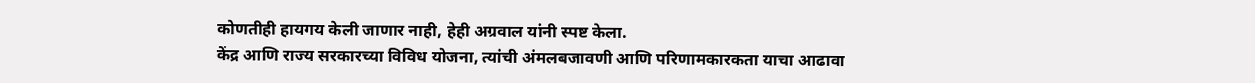कोणतीही हायगय केली जाणार नाही, हेही अग्रवाल यांनी स्पष्ट केला.
केंद्र आणि राज्य सरकारच्या विविध योजना, त्यांची अंमलबजावणी आणि परिणामकारकता याचा आढावा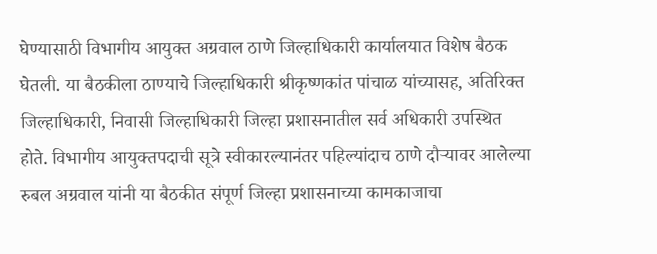घेण्यासाठी विभागीय आयुक्त अग्रवाल ठाणे जिल्हाधिकारी कार्यालयात विशेष बैठक घेतली. या बैठकीला ठाण्याचे जिल्हाधिकारी श्रीकृष्णकांत पांचाळ यांच्यासह, अतिरिक्त जिल्हाधिकारी, निवासी जिल्हाधिकारी जिल्हा प्रशासनातील सर्व अधिकारी उपस्थित होते. विभागीय आयुक्तपदाची सूत्रे स्वीकारल्यानंतर पहिल्यांदाच ठाणे दौऱ्यावर आलेल्या रुबल अग्रवाल यांनी या बैठकीत संपूर्ण जिल्हा प्रशासनाच्या कामकाजाचा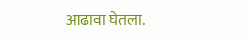आढावा घेतला.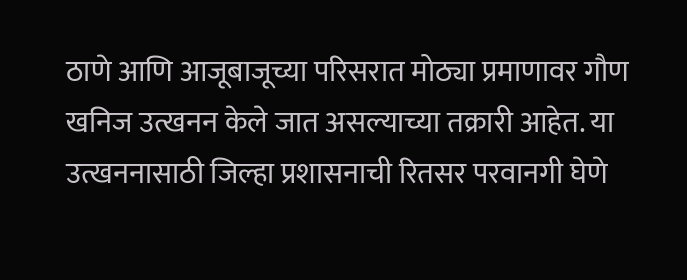ठाणे आणि आजूबाजूच्या परिसरात मोठ्या प्रमाणावर गौण खनिज उत्खनन केले जात असल्याच्या तक्रारी आहेत. या उत्खननासाठी जिल्हा प्रशासनाची रितसर परवानगी घेणे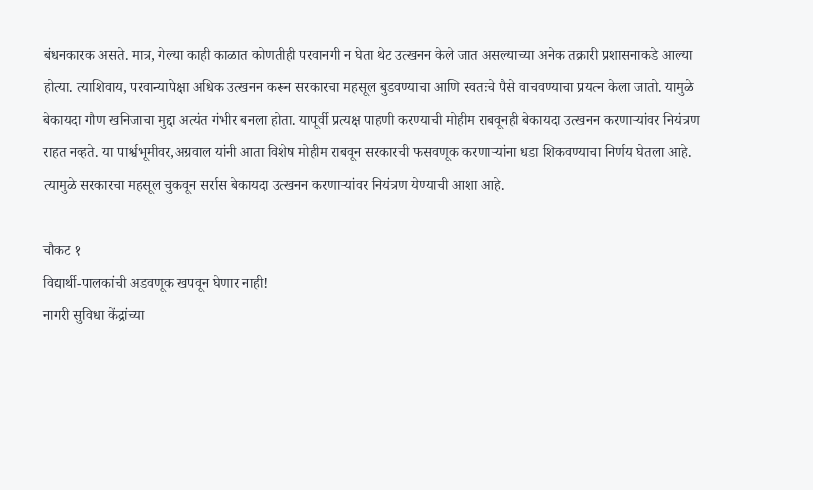बंधनकारक असते. मात्र, गेल्या काही काळात कोणतीही परवानगी न घेता थेट उत्खनन केले जात असल्याच्या अनेक तक्रारी प्रशासनाकडे आल्या होत्या. त्याशिवाय, परवान्यापेक्षा अधिक उत्खनन करून सरकारचा महसूल बुडवण्याचा आणि स्वतःचे पैसे वाचवण्याचा प्रयत्न केला जातो. यामुळे बेकायदा गौण खनिजाचा मुद्दा अत्यंत गंभीर बनला होता. यापूर्वी प्रत्यक्ष पाहणी करण्याची मोहीम राबवूनही बेकायदा उत्खनन करणाऱ्यांवर नियंत्रण राहत नव्हते. या पार्श्वभूमीवर,अग्रवाल यांनी आता विशेष मोहीम राबवून सरकारची फसवणूक करणाऱ्यांना धडा शिकवण्याचा निर्णय घेतला आहे. त्यामुळे सरकारचा महसूल चुकवून सर्रास बेकायदा उत्खनन करणाऱ्यांवर नियंत्रण येण्याची आशा आहे.

चौकट १
विद्यार्थी-पालकांची अडवणूक खपवून घेणार नाही!
नागरी सुविधा केंद्रांच्या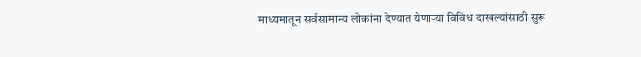माध्यमातून सर्वसामान्य लोकांना देण्यात येणाऱ्या विविध दाखल्यांसाठी सुरू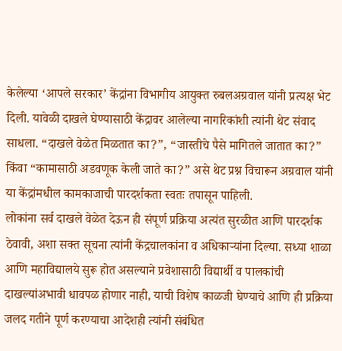केलेल्या ‘आपले सरकार’ केंद्रांना विभागीय आयुक्त रुबलअग्रवाल यांनी प्रत्यक्ष भेट दिली. यावेळी दाखले घेण्यासाठी केंद्रावर आलेल्या नागरिकांशी त्यांनी थेट संवाद साधला. “दाखले वेळेत मिळतात का?”, “जास्तीचे पैसे मागितले जातात का?” किंवा “कामासाठी अडवणूक केली जाते का?” असे थेट प्रश्न विचारून अग्रवाल यांनी या केंद्रांमधील कामकाजाची पारदर्शकता स्वतः तपासून पाहिली.
लोकांना सर्व दाखले वेळेत देऊन ही संपूर्ण प्रक्रिया अत्यंत सुरळीत आणि पारदर्शक ठेवावी, अशा सक्त सूचना त्यांनी केंद्रचालकांना व अधिकाऱ्यांना दिल्या. सध्या शाळा आणि महाविद्यालये सुरू होत असल्याने प्रवेशासाठी विद्यार्थी व पालकांची दाखल्यांअभावी धावपळ होणार नाही, याची विशेष काळजी घेण्याचे आणि ही प्रक्रिया जलद गतीने पूर्ण करण्याचा आदेशही त्यांनी संबंधित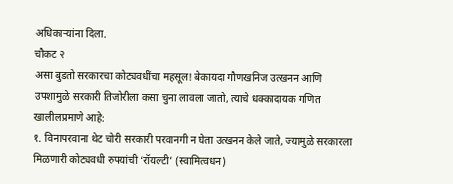अधिकाऱ्यांना दिला.
चौकट २
असा बुडतो सरकारचा कोट्यवधींचा महसूल! बेकायदा गौणखनिज उत्खनन आणि उपशामुळे सरकारी तिजोरीला कसा चुना लावला जातो, त्याचे धक्कादायक गणित खालीलप्रमाणे आहे:
१. विनापरवाना थेट चोरी सरकारी परवानगी न घेता उत्खनन केले जाते, ज्यामुळे सरकारला मिळणारी कोट्यवधी रुपयांची ‘रॉयल्टी’ (स्वामित्वधन)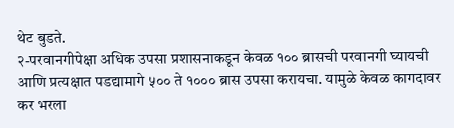थेट बुडते.
२-परवानगीपेक्षा अधिक उपसा प्रशासनाकडून केवळ १०० ब्रासची परवानगी घ्यायची आणि प्रत्यक्षात पडद्यामागे ५०० ते १००० ब्रास उपसा करायचा. यामुळे केवळ कागदावर कर भरला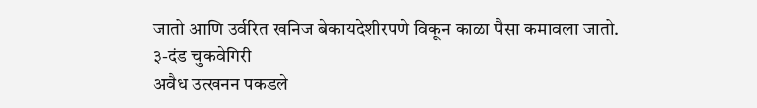जातो आणि उर्वरित खनिज बेकायदेशीरपणे विकून काळा पैसा कमावला जातो.
३-दंड चुकवेगिरी
अवैध उत्खनन पकडले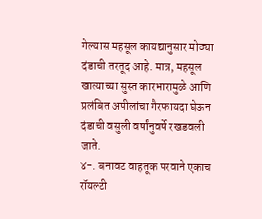गेल्यास महसूल कायद्यानुसार मोठ्या दंडाची तरतूद आहे. मात्र, महसूल खात्याच्या सुस्त कारभारामुळे आणि प्रलंबित अपीलांचा गैरफायदा घेऊन दंडाची वसुली वर्षांनुवर्षे रखडवली जाते.
४-. बनावट वाहतूक परवाने एकाच रॉयल्टी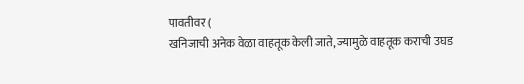पावतीवर (
खनिजाची अनेक वेळा वाहतूक केली जाते, ज्यामुळे वाहतूक कराची उघड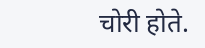चोरी होते.